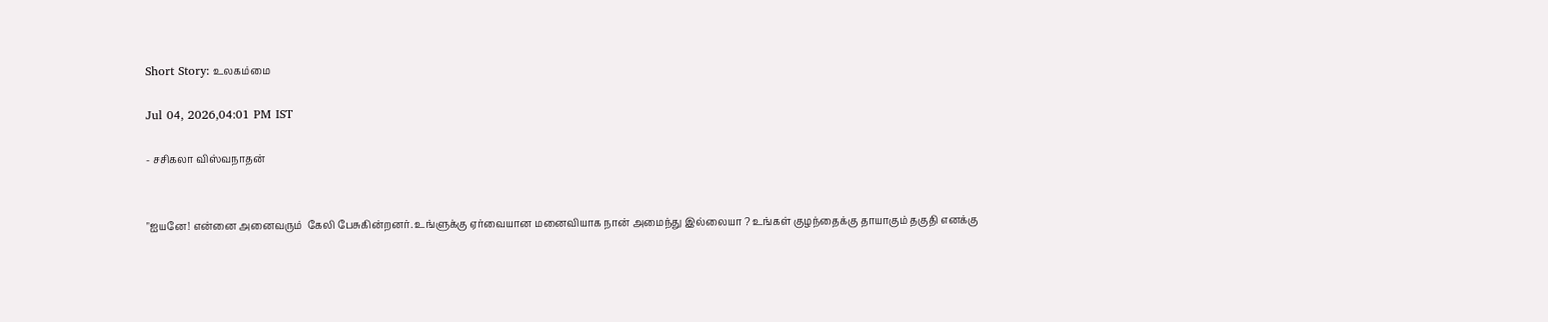Short Story: உலகம்மை

Jul 04, 2026,04:01 PM IST

- சசிகலா விஸ்வநாதன்


"ஐயனே! என்னை அனைவரும்  கேலி பேசுகின்றனர். உங்ளுக்கு ஏர்வையான மனைவியாக நான் அமைந்து இல்லையா ? உங்கள் குழந்தைக்கு தாயாகும் தகுதி எனக்கு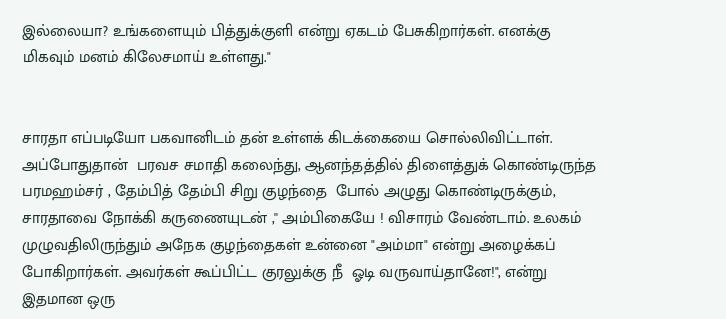இல்லையா? உங்களையும் பித்துக்குளி என்று ஏகடம் பேசுகிறார்கள். எனக்கு மிகவும் மனம் கிலேசமாய் உள்ளது."


சாரதா எப்படியோ பகவானிடம் தன் உள்ளக் கிடக்கையை சொல்லிவிட்டாள். அப்போதுதான்  பரவச சமாதி கலைந்து, ஆனந்தத்தில் திளைத்துக் கொண்டிருந்த பரமஹம்சர் , தேம்பித் தேம்பி சிறு குழந்தை  போல் அழுது கொண்டிருக்கும், சாரதாவை நோக்கி கருணையுடன் ,'' அம்பிகையே ! விசாரம் வேண்டாம். உலகம் முழுவதிலிருந்தும் அநேக குழந்தைகள் உன்னை "அம்மா" என்று அழைக்கப் போகிறார்கள். அவர்கள் கூப்பிட்ட குரலுக்கு நீ  ஓடி வருவாய்தானே!", என்று இதமான ஒரு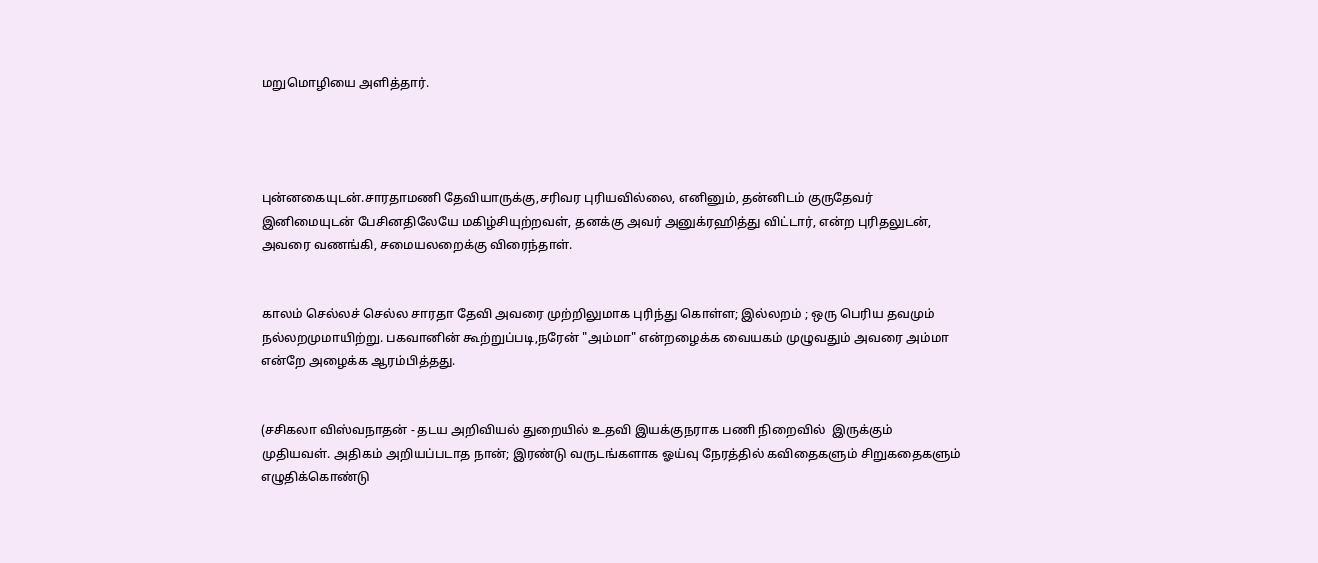மறுமொழியை அளித்தார்.




புன்னகையுடன்.சாரதாமணி தேவியாருக்கு,சரிவர புரியவில்லை, எனினும், தன்னிடம் குருதேவர் இனிமையுடன் பேசினதிலேயே மகிழ்சியுற்றவள், தனக்கு அவர் அனுக்ரஹித்து விட்டார், என்ற புரிதலுடன், அவரை வணங்கி, சமையலறைக்கு விரைந்தாள்.


காலம் செல்லச் செல்ல சாரதா தேவி அவரை முற்றிலுமாக புரிந்து கொள்ள; இல்லறம் ; ஒரு பெரிய தவமும் நல்லறமுமாயிற்று. பகவானின் கூற்றுப்படி,நரேன் "அம்மா" என்றழைக்க வையகம் முழுவதும் அவரை அம்மா என்றே அழைக்க ஆரம்பித்தது.


(சசிகலா விஸ்வநாதன் - தடய அறிவியல் துறையில் உதவி இயக்குநராக பணி நிறைவில்  இருக்கும் முதியவள். அதிகம் அறியப்படாத நான்; இரண்டு வருடங்களாக ஓய்வு நேரத்தில் கவிதைகளும் சிறுகதைகளும் எழுதிக்கொண்டு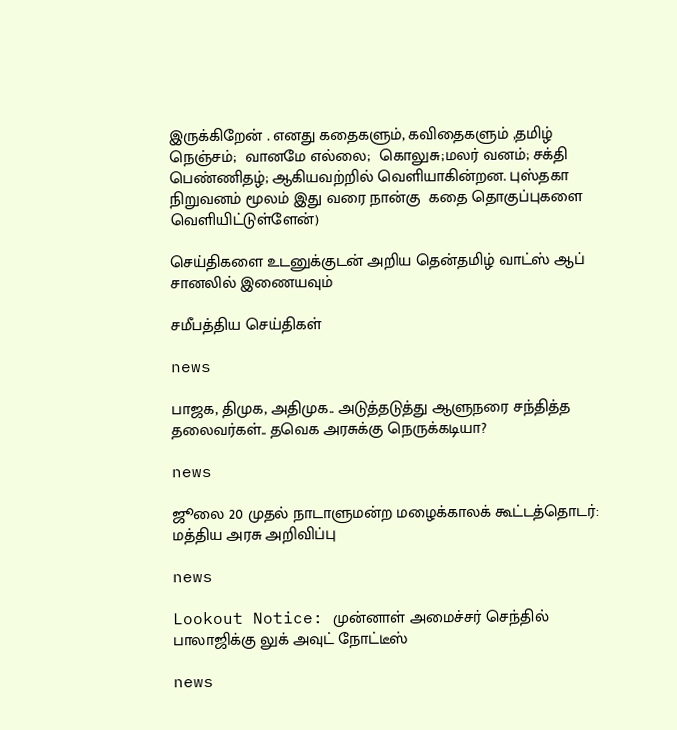இருக்கிறேன் . எனது கதைகளும், கவிதைகளும் ,தமிழ் நெஞ்சம்;  வானமே எல்லை;  கொலுசு;மலர் வனம்; சக்தி பெண்ணிதழ்; ஆகியவற்றில் வெளியாகின்றன. புஸ்தகா நிறுவனம் மூலம் இது வரை நான்கு  கதை தொகுப்புகளை வெளியிட்டுள்ளேன்)

செய்திகளை உடனுக்குடன் அறிய தென்தமிழ் வாட்ஸ் ஆப் சானலில் இணையவும்

சமீபத்திய செய்திகள்

news

பாஜக, திமுக, அதிமுக.. அடுத்தடுத்து ஆளுநரை சந்தித்த தலைவர்கள்.. தவெக அரசுக்கு நெருக்கடியா?

news

ஜூலை 20 முதல் நாடாளுமன்ற மழைக்காலக் கூட்டத்தொடர்: மத்திய அரசு அறிவிப்பு

news

Lookout Notice: முன்னாள் அமைச்சர் செந்தில் பாலாஜிக்கு லுக் அவுட் நோட்டீஸ்

news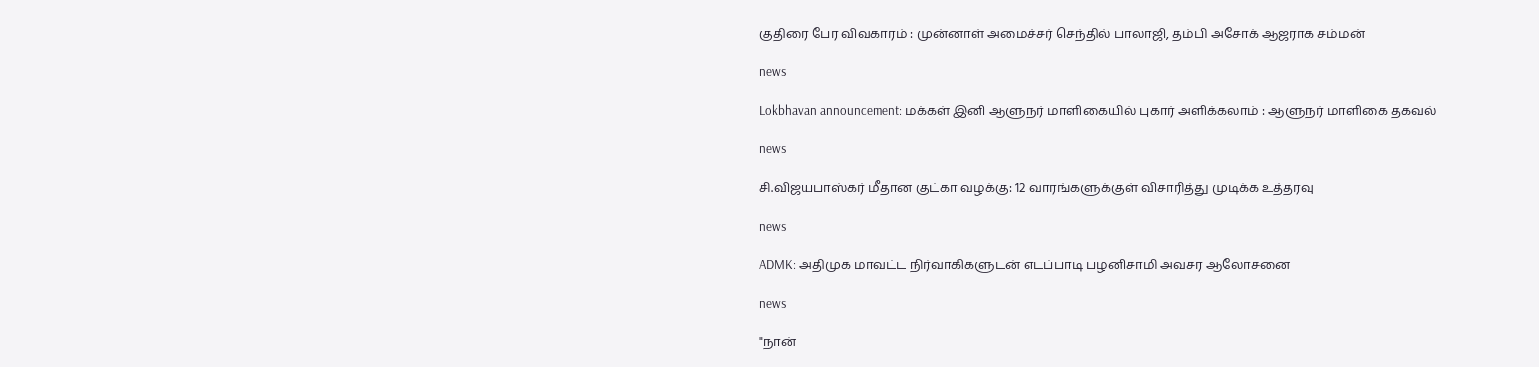குதிரை பேர விவகாரம் : முன்னாள் அமைச்சர் செந்தில் பாலாஜி, தம்பி அசோக் ஆஜராக சம்மன்

news

Lokbhavan announcement: மக்கள் இனி ஆளுநர் மாளிகையில் புகார் அளிக்கலாம் : ஆளுநர் மாளிகை தகவல்

news

சி.விஜயபாஸ்கர் மீதான குட்கா வழக்கு: 12 வாரங்களுக்குள் விசாரித்து முடிக்க உத்தரவு

news

ADMK: அதிமுக மாவட்ட நிர்வாகிகளுடன் எடப்பாடி பழனிசாமி அவசர ஆலோசனை

news

"நான்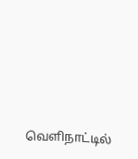வெளிநாட்டில்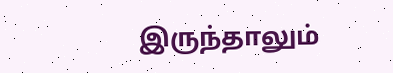இருந்தாலும்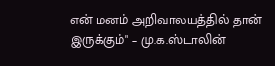என் மனம் அறிவாலயத்தில் தான் இருக்கும்" – மு.க.ஸ்டாலின்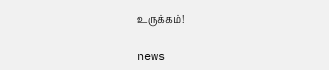உருக்கம்!

news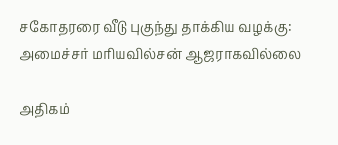சகோதரரை வீடு புகுந்து தாக்கிய வழக்கு: அமைச்சர் மரியவில்சன் ஆஜராகவில்லை

அதிகம்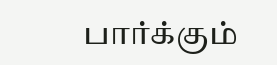பார்க்கும்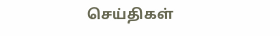செய்திகள்